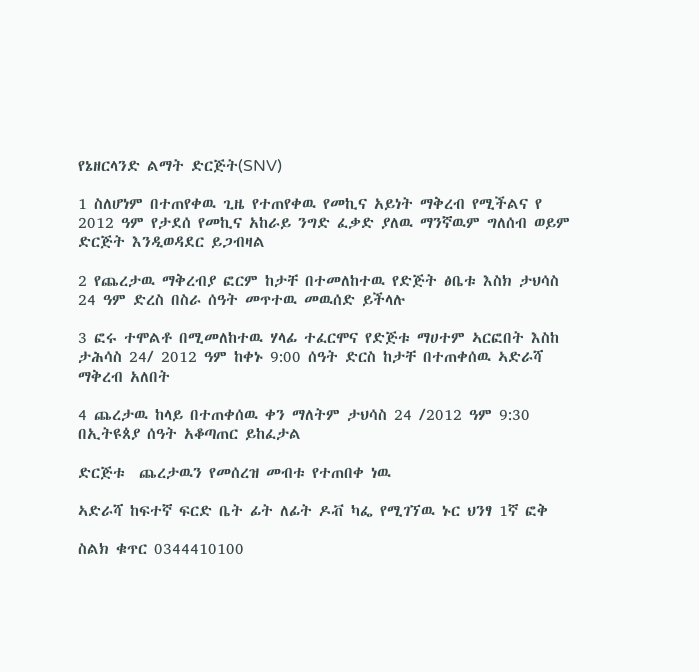የኔዘርላንድ ልማት ድርጅት(SNV)

1 ስለሆነም በተጠየቀዉ ጊዜ የተጠየቀዉ የመኪና አይነት ማቅረብ የሚችልና የ 2012 ዓም የታደሰ የመኪና አከራይ ንግድ ፈቃድ ያለዉ ማንኛዉም ግለሰብ ወይም ድርጅት እንዲወዳደር ይጋብዛል

2 የጨረታዉ ማቅረብያ ፎርም ከታቸ በተመለከተዉ የድጅት ፅቤቱ እስክ ታህሳስ 24 ዓም ድረስ በስራ ሰዓት መጥተዉ መዉሰድ ይችላሉ

3 ፎሩ ተሞልቶ በሚመለከተዉ ሃላፊ ተፈርሞና የድጅቱ ማሀተም ኣርፎበት እስከ ታሕሳስ 24/ 2012 ዓም ከቀኑ 9:00 ሰዓት ድርስ ከታቸ በተጠቀሰዉ ኣድራሻ ማቅረብ አለበት

4 ጨረታዉ ከላይ በተጠቀሰዉ ቀን ማለትም ታህሳስ 24 /2012 ዓም 9:30 በኢትዩጰያ ሰዓት አቆጣጠር ይከፈታል

ድርጅቱ  ጨረታዉን የመሰረዝ መብቱ የተጠበቀ ነዉ

ኣድራሻ ከፍተኛ ፍርድ ቤት ፊት ለፊት ዶቭ ካፌ የሚገኘዉ ኑር ህንፃ 1ኛ ፎቅ

ስልክ ቁጥር 0344410100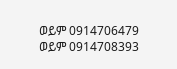ወይም 0914706479 ወይም 0914708393